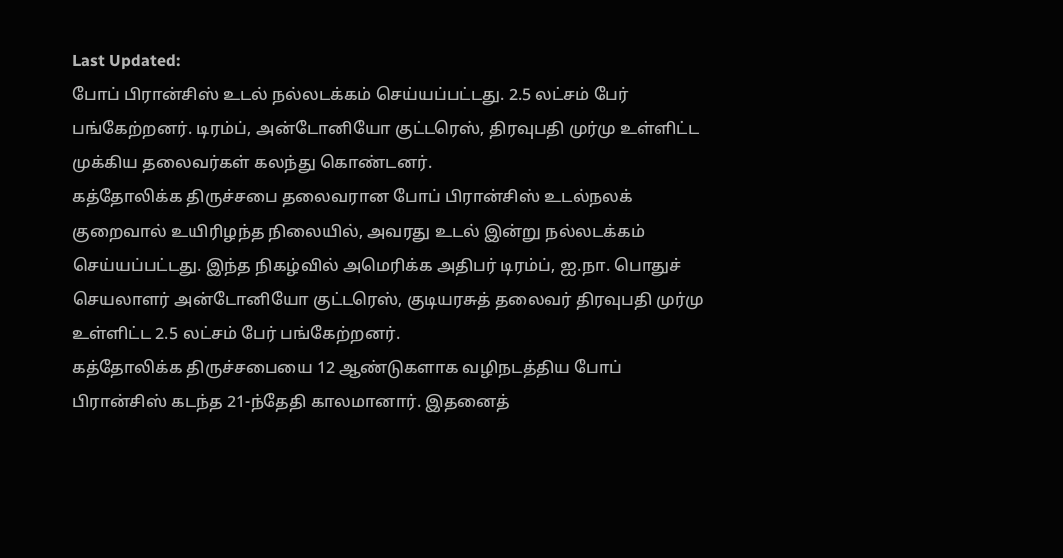Last Updated:
போப் பிரான்சிஸ் உடல் நல்லடக்கம் செய்யப்பட்டது. 2.5 லட்சம் பேர் பங்கேற்றனர். டிரம்ப், அன்டோனியோ குட்டரெஸ், திரவுபதி முர்மு உள்ளிட்ட முக்கிய தலைவர்கள் கலந்து கொண்டனர்.
கத்தோலிக்க திருச்சபை தலைவரான போப் பிரான்சிஸ் உடல்நலக் குறைவால் உயிரிழந்த நிலையில், அவரது உடல் இன்று நல்லடக்கம் செய்யப்பட்டது. இந்த நிகழ்வில் அமெரிக்க அதிபர் டிரம்ப், ஐ.நா. பொதுச் செயலாளர் அன்டோனியோ குட்டரெஸ், குடியரசுத் தலைவர் திரவுபதி முர்மு உள்ளிட்ட 2.5 லட்சம் பேர் பங்கேற்றனர்.
கத்தோலிக்க திருச்சபையை 12 ஆண்டுகளாக வழிநடத்திய போப் பிரான்சிஸ் கடந்த 21-ந்தேதி காலமானார். இதனைத்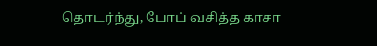தொடர்ந்து, போப் வசித்த காசா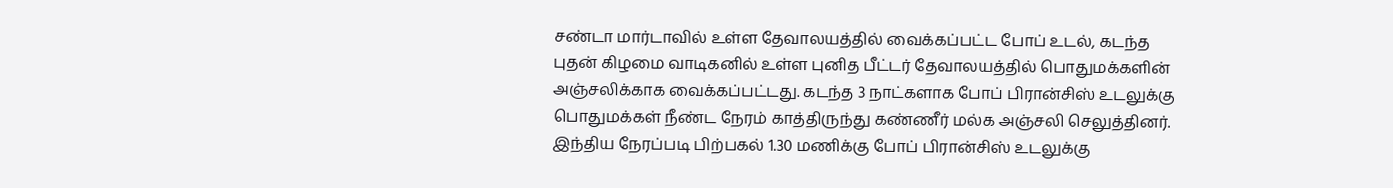சண்டா மார்டாவில் உள்ள தேவாலயத்தில் வைக்கப்பட்ட போப் உடல், கடந்த புதன் கிழமை வாடிகனில் உள்ள புனித பீட்டர் தேவாலயத்தில் பொதுமக்களின் அஞ்சலிக்காக வைக்கப்பட்டது. கடந்த 3 நாட்களாக போப் பிரான்சிஸ் உடலுக்கு பொதுமக்கள் நீண்ட நேரம் காத்திருந்து கண்ணீர் மல்க அஞ்சலி செலுத்தினர்.
இந்திய நேரப்படி பிற்பகல் 1.30 மணிக்கு போப் பிரான்சிஸ் உடலுக்கு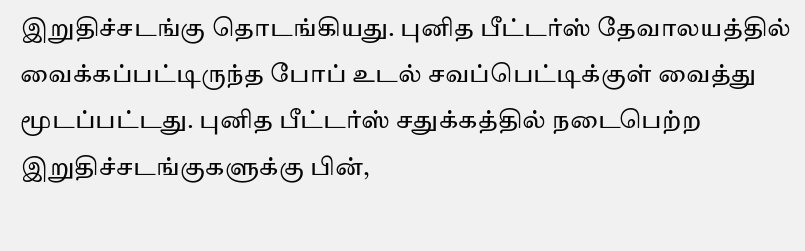இறுதிச்சடங்கு தொடங்கியது. புனித பீட்டர்ஸ் தேவாலயத்தில் வைக்கப்பட்டிருந்த போப் உடல் சவப்பெட்டிக்குள் வைத்து மூடப்பட்டது. புனித பீட்டர்ஸ் சதுக்கத்தில் நடைபெற்ற இறுதிச்சடங்குகளுக்கு பின்,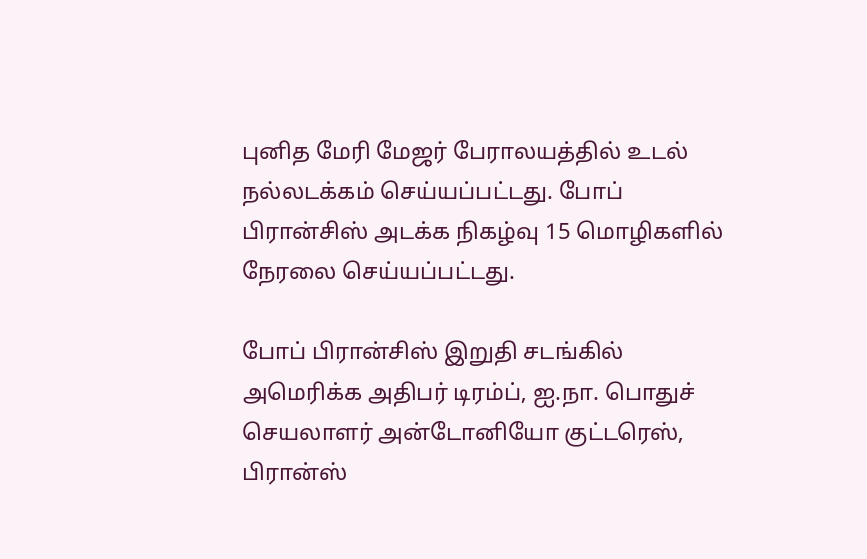புனித மேரி மேஜர் பேராலயத்தில் உடல் நல்லடக்கம் செய்யப்பட்டது. போப் பிரான்சிஸ் அடக்க நிகழ்வு 15 மொழிகளில் நேரலை செய்யப்பட்டது.

போப் பிரான்சிஸ் இறுதி சடங்கில் அமெரிக்க அதிபர் டிரம்ப், ஐ.நா. பொதுச் செயலாளர் அன்டோனியோ குட்டரெஸ், பிரான்ஸ்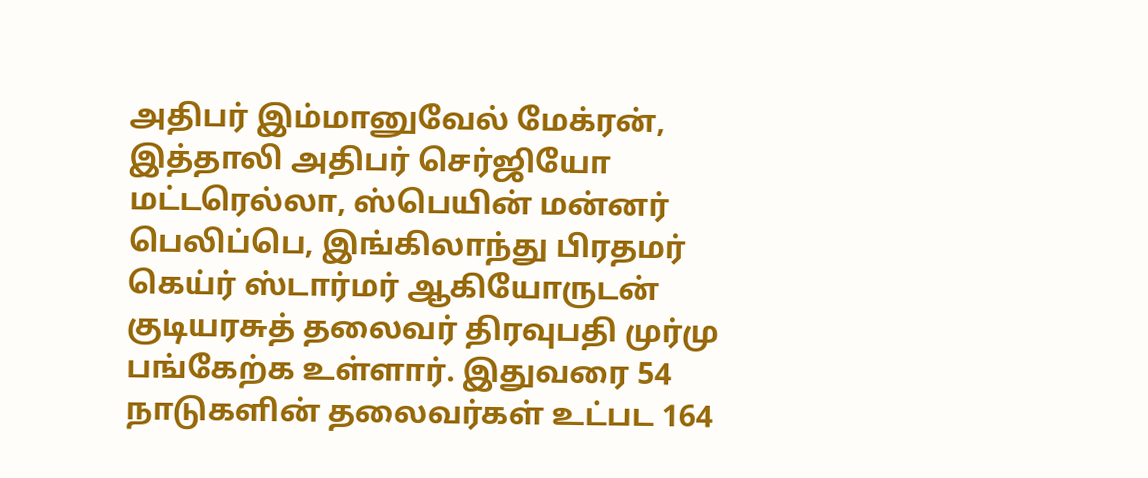அதிபர் இம்மானுவேல் மேக்ரன், இத்தாலி அதிபர் செர்ஜியோ மட்டரெல்லா, ஸ்பெயின் மன்னர் பெலிப்பெ, இங்கிலாந்து பிரதமர் கெய்ர் ஸ்டார்மர் ஆகியோருடன் குடியரசுத் தலைவர் திரவுபதி முர்மு பங்கேற்க உள்ளார். இதுவரை 54 நாடுகளின் தலைவர்கள் உட்பட 164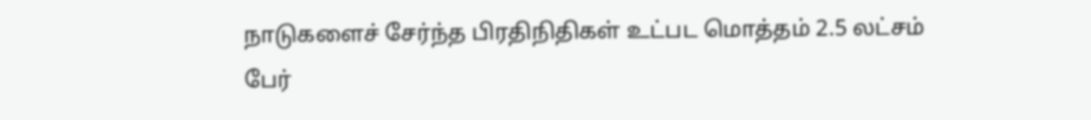நாடுகளைச் சேர்ந்த பிரதிநிதிகள் உட்பட மொத்தம் 2.5 லட்சம் பேர்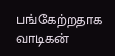பங்கேற்றதாக வாடிகன்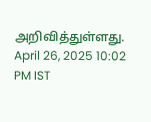அறிவித்துள்ளது.
April 26, 2025 10:02 PM IST